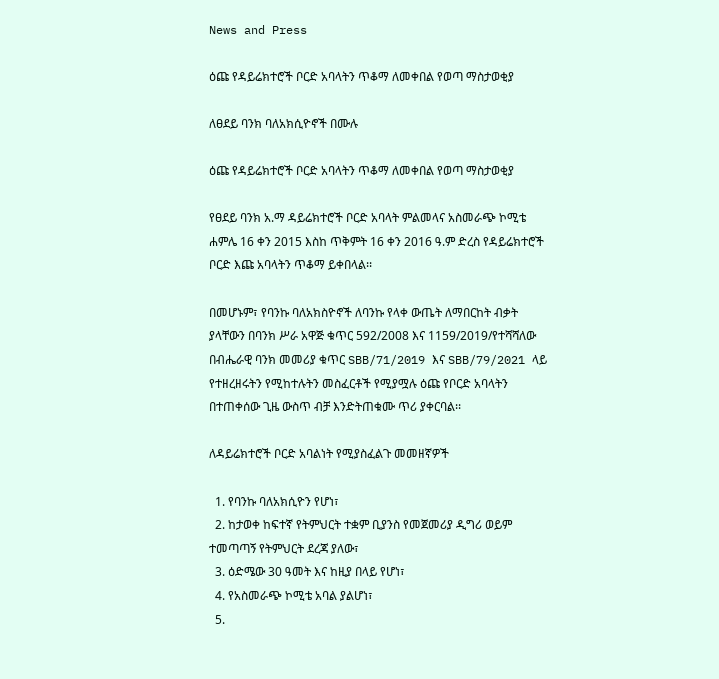News and Press

ዕጩ የዳይሬክተሮች ቦርድ አባላትን ጥቆማ ለመቀበል የወጣ ማስታወቂያ

ለፀደይ ባንክ ባለአክሲዮኖች በሙሉ

ዕጩ የዳይሬክተሮች ቦርድ አባላትን ጥቆማ ለመቀበል የወጣ ማስታወቂያ

የፀደይ ባንክ አ.ማ ዳይሬክተሮች ቦርድ አባላት ምልመላና አስመራጭ ኮሚቴ ሐምሌ 16 ቀን 2015 እስከ ጥቅምት 16 ቀን 2016 ዓ.ም ድረስ የዳይሬክተሮች ቦርድ እጩ አባላትን ጥቆማ ይቀበላል፡፡

በመሆኑም፣ የባንኩ ባለአክስዮኖች ለባንኩ የላቀ ውጤት ለማበርከት ብቃት ያላቸውን በባንክ ሥራ አዋጅ ቁጥር 592/2008 እና 1159/2019/የተሻሻለው በብሔራዊ ባንክ መመሪያ ቁጥር SBB/71/2019 እና SBB/79/2021 ላይ የተዘረዘሩትን የሚከተሉትን መስፈርቶች የሚያሟሉ ዕጩ የቦርድ አባላትን በተጠቀሰው ጊዜ ውስጥ ብቻ እንድትጠቁሙ ጥሪ ያቀርባል፡፡

ለዳይሬክተሮች ቦርድ አባልነት የሚያስፈልጉ መመዘኛዎች

  1. የባንኩ ባለአክሲዮን የሆነ፣
  2. ከታወቀ ከፍተኛ የትምህርት ተቋም ቢያንስ የመጀመሪያ ዲግሪ ወይም ተመጣጣኝ የትምህርት ደረጃ ያለው፣
  3. ዕድሜው 30 ዓመት እና ከዚያ በላይ የሆነ፣
  4. የአስመራጭ ኮሚቴ አባል ያልሆነ፣
  5.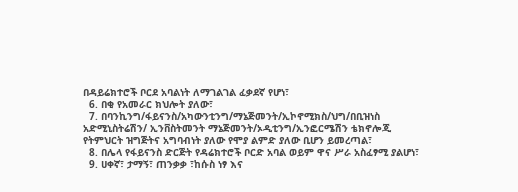በዳይሬክተሮች ቦርደ አባልነት ለማገልገል ፈቃደኛ የሆነ፣
  6. በቂ የአመራር ክህሎት ያለው፣
  7. በባንኪንግ/ፋይናንስ/አካውንቲንግ/ማኔጅመንት/ኢኮኖሚክስ/ህግ/በቢዝነስ አድሚኒስትሬሽን/ ኢንቨስትመንት ማኔጅመንት/ኦዲቲንግ/ኢንፎርሜሽን ቴክኖሎጂ የትምህርት ዝግጅትና አግባብነት ያለው የሞያ ልምድ ያለው ቢሆን ይመረጣል፣
  8. በሌላ የፋይናንስ ድርጅት የዳሬክተሮች ቦርድ አባል ወይም ዋና ሥራ አስፈፃሚ ያልሆነ፣
  9. ሀቀኛ፣ ታማኝ፣ ጠንቃቃ ፣ከሱስ ነፃ እና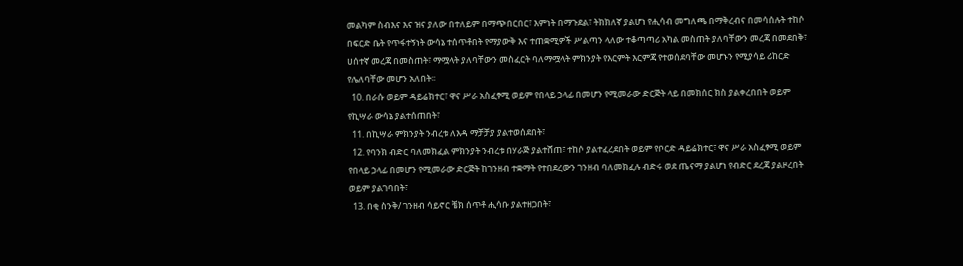መልካም ስብእና እና ዝና ያለው በተለይም በማጭበርበር፣ እምነት በማጉደል፣ ትክክለኛ ያልሆነ የሒሳብ መግለጫ በማቅረብና በመሳሰሉት ተከሶ በፍርድ ቤት የጥፋተኝነት ውሳኔ ተሰጥቶበት የማያውቅ እና ተጠቋሚዎች ሥልጣን ላለው ተቆጣጣሪ አካል መስጠት ያለባቸውን መረጃ በመደበቅ፣ ሀሰተኛ መረጃ በመስጠት፣ ማሟላት ያለባቸውን መስፈርት ባለማሟላት ምክንያት የእርምት እርምጃ የተወሰደባቸው መሆኑን የሚያሳይ ሪከርድ የሌለባቸው መሆን አለበት፡፡
  10. በራሱ ወይም ዳይሬክተር፣ ዋና ሥራ አስፈፃሚ ወይም የበላይ ኃላፊ በመሆን የሚመራው ድርጅት ላይ በመክሰር ክስ ያልቀረበበት ወይም የኪሣራ ውሳኔ ያልተሰጠበት፣
  11. በኪሣራ ምክንያት ንብረቱ ለእዳ ማቻቻያ ያልተወሰደበት፣
  12. የባንክ ብድር ባለመክፈል ምክንያት ንብረቱ በሃራጅ ያልተሸጠ፣ ተከሶ ያልተፈረደበት ወይም የቦርድ ዳይሬክተር፣ ዋና ሥራ አስፈፃሚ ወይም የበላይ ኃላፊ በመሆን የሚመራው ድርጅት ከገንዘብ ተቋማት የተበደረውን ገንዘብ ባለመክፈሉ ብድሩ ወደ ጤናማ ያልሆነ የብድር ደረጃ ያልዞረበት ወይም ያልገባበት፣
  13. በቂ ስንቅ/ ገንዘብ ሳይኖር ቼክ ሰጥቶ ሒሳቡ ያልተዘጋበት፣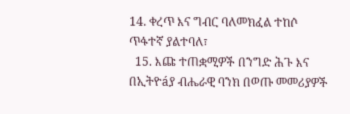14. ቀረጥ እና ግብር ባለመክፈል ተከሶ ጥፋተኛ ያልተባለ፣
  15. እጩ ተጠቋሚዎች በንግድ ሕጉ እና በኢትዮáያ ብሔራዊ ባንክ በወጡ መመሪያዎች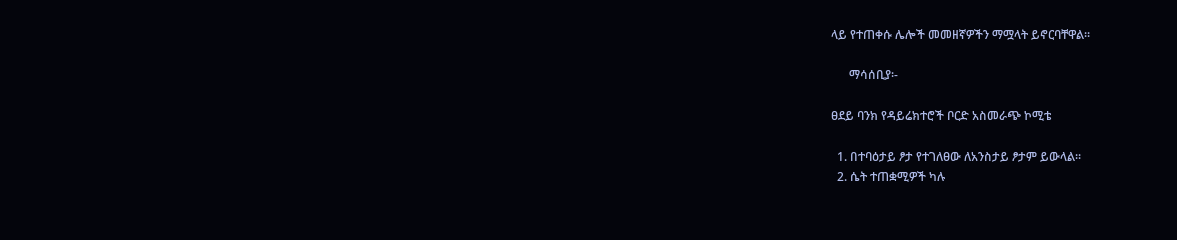ላይ የተጠቀሱ ሌሎች መመዘኛዎችን ማሟላት ይኖርባቸዋል፡፡

      ማሳሰቢያ፡-

ፀደይ ባንክ የዳይሬክተሮች ቦርድ አስመራጭ ኮሚቴ

  1. በተባዕታይ ፆታ የተገለፀው ለአንስታይ ፆታም ይውላል፡፡
  2. ሴት ተጠቋሚዎች ካሉ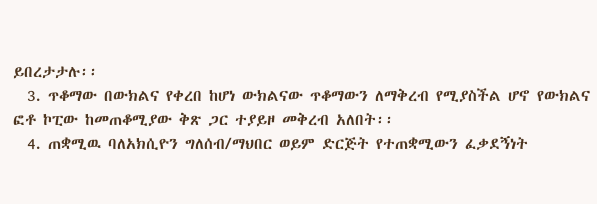ይበረታታሉ፡፡
  3. ጥቆማው በውክልና የቀረበ ከሆነ ውክልናው ጥቆማውን ለማቅረብ የሚያስችል ሆኖ የውክልና ፎቶ ኮፒው ከመጠቆሚያው ቅጽ ጋር ተያይዞ መቅረብ አለበት፡፡
  4. ጠቋሚዉ ባለአክሲዮን ግለሰብ/ማህበር ወይም ድርጅት የተጠቋሚውን ፈቃደኝነት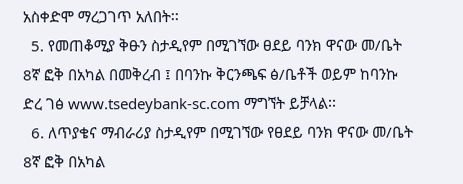አስቀድሞ ማረጋገጥ አለበት፡፡
  5. የመጠቆሚያ ቅፁን ስታዲየም በሚገኘው ፀደይ ባንክ ዋናው መ/ቤት 8ኛ ፎቅ በአካል በመቅረብ ፤ በባንኩ ቅርንጫፍ ፅ/ቤቶች ወይም ከባንኩ ድረ ገፅ www.tsedeybank-sc.com ማግኘት ይቻላል፡፡
  6. ለጥያቄና ማብራሪያ ስታዲየም በሚገኘው የፀደይ ባንክ ዋናው መ/ቤት 8ኛ ፎቅ በአካል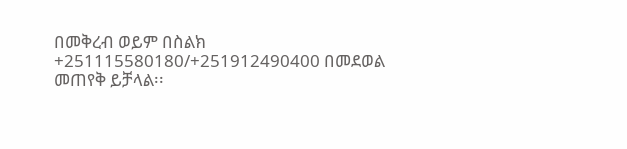በመቅረብ ወይም በስልክ +251115580180/+251912490400 በመደወል መጠየቅ ይቻላል፡፡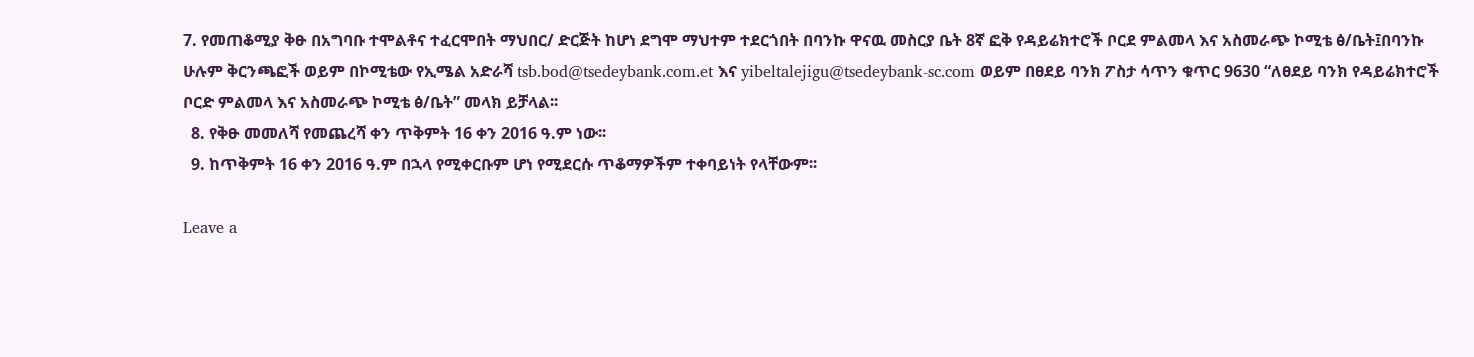7. የመጠቆሚያ ቅፁ በአግባቡ ተሞልቶና ተፈርሞበት ማህበር/ ድርጅት ከሆነ ደግሞ ማህተም ተደርጎበት በባንኩ ዋናዉ መስርያ ቤት 8ኛ ፎቅ የዳይሬክተሮች ቦርደ ምልመላ እና አስመራጭ ኮሚቴ ፅ/ቤት፤በባንኩ ሁሉም ቅርንጫፎች ወይም በኮሚቴው የኢሜል አድራሻ tsb.bod@tsedeybank.com.et እና yibeltalejigu@tsedeybank-sc.com ወይም በፀደይ ባንክ ፖስታ ሳጥን ቁጥር 9630 “ለፀደይ ባንክ የዳይሬክተሮች ቦርድ ምልመላ እና አስመራጭ ኮሚቴ ፅ/ቤት” መላክ ይቻላል፡፡
  8. የቅፁ መመለሻ የመጨረሻ ቀን ጥቅምት 16 ቀን 2016 ዓ.ም ነው፡፡
  9. ከጥቅምት 16 ቀን 2016 ዓ.ም በኋላ የሚቀርቡም ሆነ የሚደርሱ ጥቆማዎችም ተቀባይነት የላቸውም፡፡

Leave a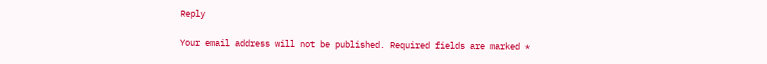Reply

Your email address will not be published. Required fields are marked *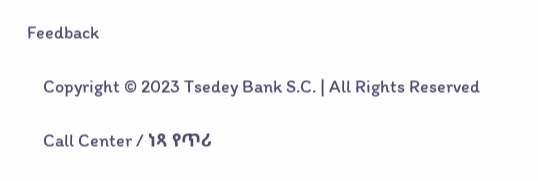Feedback

    Copyright © 2023 Tsedey Bank S.C. | All Rights Reserved

    Call Center / ነጻ የጥሪ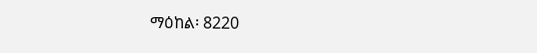ማዕከል፡ 8220